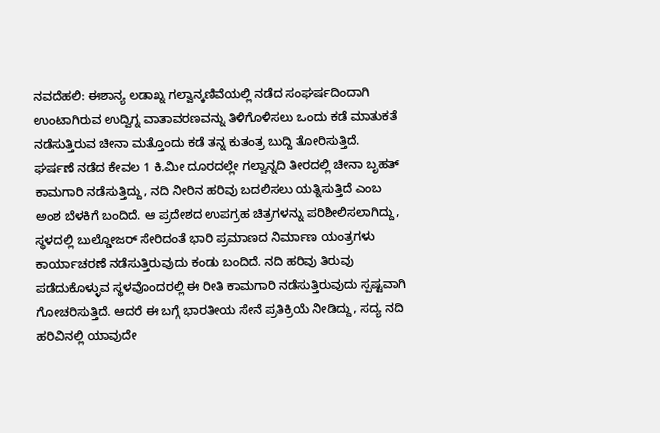ನವದೆಹಲಿ: ಈಶಾನ್ಯ ಲಡಾಖ್ನ ಗಲ್ವಾನ್ಕಣಿವೆಯಲ್ಲಿ ನಡೆದ ಸಂಘರ್ಷದಿಂದಾಗಿ ಉಂಟಾಗಿರುವ ಉದ್ವಿಗ್ನ ವಾತಾವರಣವನ್ನು ತಿಳಿಗೊಳಿಸಲು ಒಂದು ಕಡೆ ಮಾತುಕತೆ ನಡೆಸುತ್ತಿರುವ ಚೀನಾ ಮತ್ತೊಂದು ಕಡೆ ತನ್ನ ಕುತಂತ್ರ ಬುದ್ದಿ ತೋರಿಸುತ್ತಿದೆ.
ಘರ್ಷಣೆ ನಡೆದ ಕೇವಲ 1 ಕಿ.ಮೀ ದೂರದಲ್ಲೇ ಗಲ್ವಾನ್ನದಿ ತೀರದಲ್ಲಿ ಚೀನಾ ಬೃಹತ್ ಕಾಮಗಾರಿ ನಡೆಸುತ್ತಿದ್ದು, ನದಿ ನೀರಿನ ಹರಿವು ಬದಲಿಸಲು ಯತ್ನಿಸುತ್ತಿದೆ ಎಂಬ ಅಂಶ ಬೆಳಕಿಗೆ ಬಂದಿದೆ. ಆ ಪ್ರದೇಶದ ಉಪಗ್ರಹ ಚಿತ್ರಗಳನ್ನು ಪರಿಶೀಲಿಸಲಾಗಿದ್ದು, ಸ್ಥಳದಲ್ಲಿ ಬುಲ್ಡೋಜರ್ ಸೇರಿದಂತೆ ಭಾರಿ ಪ್ರಮಾಣದ ನಿರ್ಮಾಣ ಯಂತ್ರಗಳು ಕಾರ್ಯಾಚರಣೆ ನಡೆಸುತ್ತಿರುವುದು ಕಂಡು ಬಂದಿದೆ. ನದಿ ಹರಿವು ತಿರುವು ಪಡೆದುಕೊಳ್ಳುವ ಸ್ಥಳವೊಂದರಲ್ಲಿ ಈ ರೀತಿ ಕಾಮಗಾರಿ ನಡೆಸುತ್ತಿರುವುದು ಸ್ಪಷ್ಟವಾಗಿ ಗೋಚರಿಸುತ್ತಿದೆ. ಆದರೆ ಈ ಬಗ್ಗೆ ಭಾರತೀಯ ಸೇನೆ ಪ್ರತಿಕ್ರಿಯೆ ನೀಡಿದ್ದು, ಸದ್ಯ ನದಿ ಹರಿವಿನಲ್ಲಿ ಯಾವುದೇ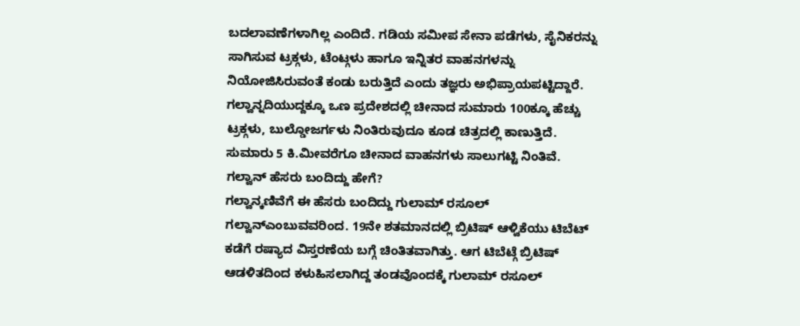ಬದಲಾವಣೆಗಳಾಗಿಲ್ಲ ಎಂದಿದೆ. ಗಡಿಯ ಸಮೀಪ ಸೇನಾ ಪಡೆಗಳು, ಸೈನಿಕರನ್ನು ಸಾಗಿಸುವ ಟ್ರಕ್ಗಳು, ಟೆಂಟ್ಗಳು ಹಾಗೂ ಇನ್ನಿತರ ವಾಹನಗಳನ್ನು ನಿಯೋಜಿಸಿರುವಂತೆ ಕಂಡು ಬರುತ್ತಿದೆ ಎಂದು ತಜ್ಞರು ಅಭಿಪ್ರಾಯಪಟ್ಟಿದ್ದಾರೆ. ಗಲ್ವಾನ್ನದಿಯುದ್ದಕ್ಕೂ ಒಣ ಪ್ರದೇಶದಲ್ಲಿ ಚೀನಾದ ಸುಮಾರು 100ಕ್ಕೂ ಹೆಚ್ಚು ಟ್ರಕ್ಗಳು, ಬುಲ್ಡೋಜರ್ಗಳು ನಿಂತಿರುವುದೂ ಕೂಡ ಚಿತ್ರದಲ್ಲಿ ಕಾಣುತ್ತಿದೆ. ಸುಮಾರು 5 ಕಿ.ಮೀವರೆಗೂ ಚೀನಾದ ವಾಹನಗಳು ಸಾಲುಗಟ್ಟಿ ನಿಂತಿವೆ.
ಗಲ್ವಾನ್ ಹೆಸರು ಬಂದಿದ್ದು ಹೇಗೆ?
ಗಲ್ವಾನ್ಕಣಿವೆಗೆ ಈ ಹೆಸರು ಬಂದಿದ್ದು ಗುಲಾಮ್ ರಸೂಲ್ ಗಲ್ವಾನ್ಎಂಬುವವರಿಂದ. 19ನೇ ಶತಮಾನದಲ್ಲಿ ಬ್ರಿಟಿಷ್ ಆಳ್ವಿಕೆಯು ಟಿಬೆಟ್ ಕಡೆಗೆ ರಷ್ಯಾದ ವಿಸ್ತರಣೆಯ ಬಗ್ಗೆ ಚಿಂತಿತವಾಗಿತ್ತು. ಆಗ ಟಿಬೆಟ್ಗೆ ಬ್ರಿಟಿಷ್ ಆಡಳಿತದಿಂದ ಕಳುಹಿಸಲಾಗಿದ್ದ ತಂಡವೊಂದಕ್ಕೆ ಗುಲಾಮ್ ರಸೂಲ್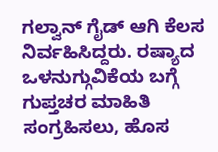ಗಲ್ವಾನ್ ಗೈಡ್ ಆಗಿ ಕೆಲಸ ನಿರ್ವಹಿಸಿದ್ದರು. ರಷ್ಯಾದ ಒಳನುಗ್ಗುವಿಕೆಯ ಬಗ್ಗೆ ಗುಪ್ತಚರ ಮಾಹಿತಿ ಸಂಗ್ರಹಿಸಲು, ಹೊಸ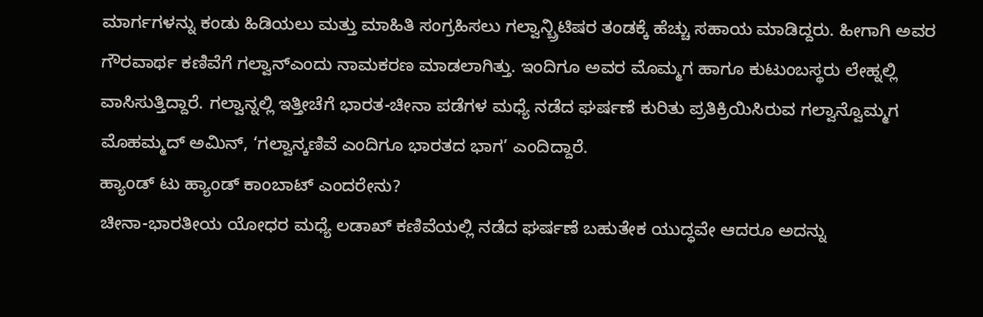ಮಾರ್ಗಗಳನ್ನು ಕಂಡು ಹಿಡಿಯಲು ಮತ್ತು ಮಾಹಿತಿ ಸಂಗ್ರಹಿಸಲು ಗಲ್ವಾನ್ಬ್ರಿಟಿಷರ ತಂಡಕ್ಕೆ ಹೆಚ್ಚು ಸಹಾಯ ಮಾಡಿದ್ದರು. ಹೀಗಾಗಿ ಅವರ ಗೌರವಾರ್ಥ ಕಣಿವೆಗೆ ಗಲ್ವಾನ್ಎಂದು ನಾಮಕರಣ ಮಾಡಲಾಗಿತ್ತು. ಇಂದಿಗೂ ಅವರ ಮೊಮ್ಮಗ ಹಾಗೂ ಕುಟುಂಬಸ್ಥರು ಲೇಹ್ನಲ್ಲಿ ವಾಸಿಸುತ್ತಿದ್ದಾರೆ. ಗಲ್ವಾನ್ನಲ್ಲಿ ಇತ್ತೀಚೆಗೆ ಭಾರತ-ಚೀನಾ ಪಡೆಗಳ ಮಧ್ಯೆ ನಡೆದ ಘರ್ಷಣೆ ಕುರಿತು ಪ್ರತಿಕ್ರಿಯಿಸಿರುವ ಗಲ್ವಾನ್ವೊಮ್ಮಗ ಮೊಹಮ್ಮದ್ ಅಮಿನ್, ‘ಗಲ್ವಾನ್ಕಣಿವೆ ಎಂದಿಗೂ ಭಾರತದ ಭಾಗ’ ಎಂದಿದ್ದಾರೆ.
ಹ್ಯಾಂಡ್ ಟು ಹ್ಯಾಂಡ್ ಕಾಂಬಾಟ್ ಎಂದರೇನು?
ಚೀನಾ-ಭಾರತೀಯ ಯೋಧರ ಮಧ್ಯೆ ಲಡಾಖ್ ಕಣಿವೆಯಲ್ಲಿ ನಡೆದ ಘರ್ಷಣೆ ಬಹುತೇಕ ಯುದ್ಧವೇ ಆದರೂ ಅದನ್ನು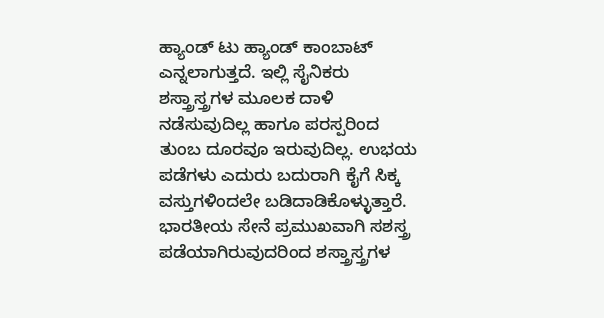ಹ್ಯಾಂಡ್ ಟು ಹ್ಯಾಂಡ್ ಕಾಂಬಾಟ್ ಎನ್ನಲಾಗುತ್ತದೆ. ಇಲ್ಲಿ ಸೈನಿಕರು ಶಸ್ತ್ರಾಸ್ತ್ರಗಳ ಮೂಲಕ ದಾಳಿ ನಡೆಸುವುದಿಲ್ಲ ಹಾಗೂ ಪರಸ್ಪರಿಂದ ತುಂಬ ದೂರವೂ ಇರುವುದಿಲ್ಲ. ಉಭಯ ಪಡೆಗಳು ಎದುರು ಬದುರಾಗಿ ಕೈಗೆ ಸಿಕ್ಕ ವಸ್ತುಗಳಿಂದಲೇ ಬಡಿದಾಡಿಕೊಳ್ಳುತ್ತಾರೆ. ಭಾರತೀಯ ಸೇನೆ ಪ್ರಮುಖವಾಗಿ ಸಶಸ್ತ್ರ ಪಡೆಯಾಗಿರುವುದರಿಂದ ಶಸ್ತ್ರಾಸ್ತ್ರಗಳ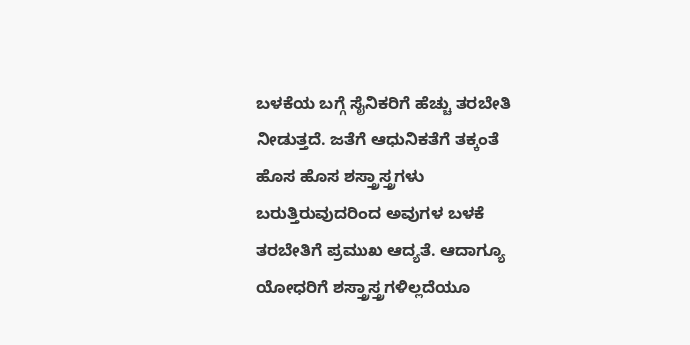ಬಳಕೆಯ ಬಗ್ಗೆ ಸೈನಿಕರಿಗೆ ಹೆಚ್ಚು ತರಬೇತಿ ನೀಡುತ್ತದೆ. ಜತೆಗೆ ಆಧುನಿಕತೆಗೆ ತಕ್ಕಂತೆ ಹೊಸ ಹೊಸ ಶಸ್ತ್ರಾಸ್ತ್ರಗಳು ಬರುತ್ತಿರುವುದರಿಂದ ಅವುಗಳ ಬಳಕೆ ತರಬೇತಿಗೆ ಪ್ರಮುಖ ಆದ್ಯತೆ. ಆದಾಗ್ಯೂ ಯೋಧರಿಗೆ ಶಸ್ತ್ರಾಸ್ತ್ರಗಳಿಲ್ಲದೆಯೂ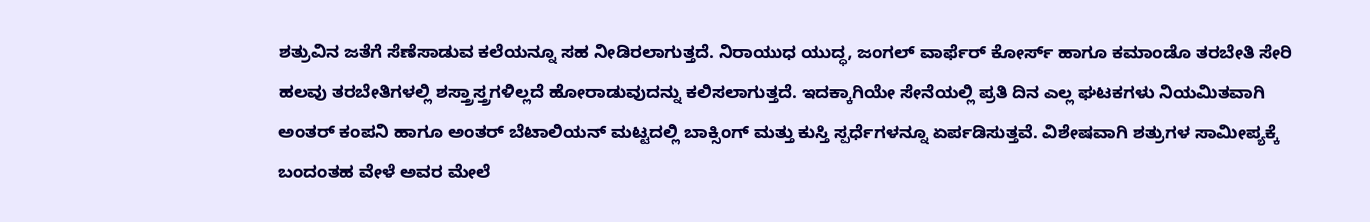ಶತ್ರುವಿನ ಜತೆಗೆ ಸೆಣೆಸಾಡುವ ಕಲೆಯನ್ನೂ ಸಹ ನೀಡಿರಲಾಗುತ್ತದೆ. ನಿರಾಯುಧ ಯುದ್ಧ, ಜಂಗಲ್ ವಾರ್ಫೆರ್ ಕೋರ್ಸ್ ಹಾಗೂ ಕಮಾಂಡೊ ತರಬೇತಿ ಸೇರಿ ಹಲವು ತರಬೇತಿಗಳಲ್ಲಿ ಶಸ್ತ್ರಾಸ್ತ್ರಗಳಿಲ್ಲದೆ ಹೋರಾಡುವುದನ್ನು ಕಲಿಸಲಾಗುತ್ತದೆ. ಇದಕ್ಕಾಗಿಯೇ ಸೇನೆಯಲ್ಲಿ ಪ್ರತಿ ದಿನ ಎಲ್ಲ ಘಟಕಗಳು ನಿಯಮಿತವಾಗಿ ಅಂತರ್ ಕಂಪನಿ ಹಾಗೂ ಅಂತರ್ ಬೆಟಾಲಿಯನ್ ಮಟ್ಟದಲ್ಲಿ ಬಾಕ್ಸಿಂಗ್ ಮತ್ತು ಕುಸ್ತಿ ಸ್ಪರ್ಧೆಗಳನ್ನೂ ಏರ್ಪಡಿಸುತ್ತವೆ. ವಿಶೇಷವಾಗಿ ಶತ್ರುಗಳ ಸಾಮೀಪ್ಯಕ್ಕೆ ಬಂದಂತಹ ವೇಳೆ ಅವರ ಮೇಲೆ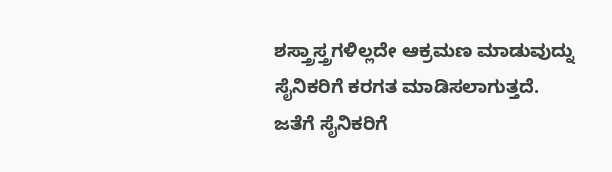ಶಸ್ತ್ರಾಸ್ತ್ರಗಳಿಲ್ಲದೇ ಆಕ್ರಮಣ ಮಾಡುವುದ್ನು ಸೈನಿಕರಿಗೆ ಕರಗತ ಮಾಡಿಸಲಾಗುತ್ತದೆ. ಜತೆಗೆ ಸೈನಿಕರಿಗೆ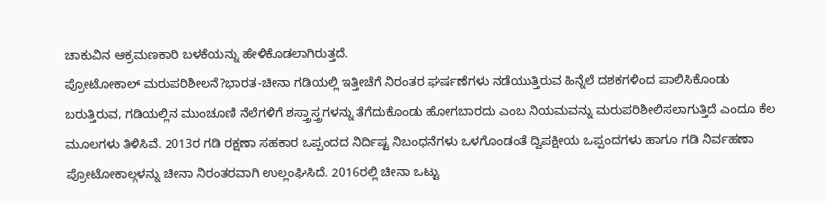ಚಾಕುವಿನ ಆಕ್ರಮಣಕಾರಿ ಬಳಕೆಯನ್ನು ಹೇಳಿಕೊಡಲಾಗಿರುತ್ತದೆ.
ಪ್ರೋಟೋಕಾಲ್ ಮರುಪರಿಶೀಲನೆ?ಭಾರತ-ಚೀನಾ ಗಡಿಯಲ್ಲಿ ಇತ್ತೀಚೆಗೆ ನಿರಂತರ ಘರ್ಷಣೆಗಳು ನಡೆಯುತ್ತಿರುವ ಹಿನ್ನೆಲೆ ದಶಕಗಳಿಂದ ಪಾಲಿಸಿಕೊಂಡು ಬರುತ್ತಿರುವ, ಗಡಿಯಲ್ಲಿನ ಮುಂಚೂಣಿ ನೆಲೆಗಳಿಗೆ ಶಸ್ತ್ರಾಸ್ತ್ರಗಳನ್ನು ತೆಗೆದುಕೊಂಡು ಹೋಗಬಾರದು ಎಂಬ ನಿಯಮವನ್ನು ಮರುಪರಿಶೀಲಿಸಲಾಗುತ್ತಿದೆ ಎಂದೂ ಕೆಲ ಮೂಲಗಳು ತಿಳಿಸಿವೆ. 2013ರ ಗಡಿ ರಕ್ಷಣಾ ಸಹಕಾರ ಒಪ್ಪಂದದ ನಿರ್ದಿಷ್ಟ ನಿಬಂಧನೆಗಳು ಒಳಗೊಂಡಂತೆ ದ್ವಿಪಕ್ಷೀಯ ಒಪ್ಪಂದಗಳು ಹಾಗೂ ಗಡಿ ನಿರ್ವಹಣಾ ಪ್ರೋಟೋಕಾಲ್ಗಳನ್ನು ಚೀನಾ ನಿರಂತರವಾಗಿ ಉಲ್ಲಂಘಿಸಿದೆ. 2016ರಲ್ಲಿ ಚೀನಾ ಒಟ್ಟು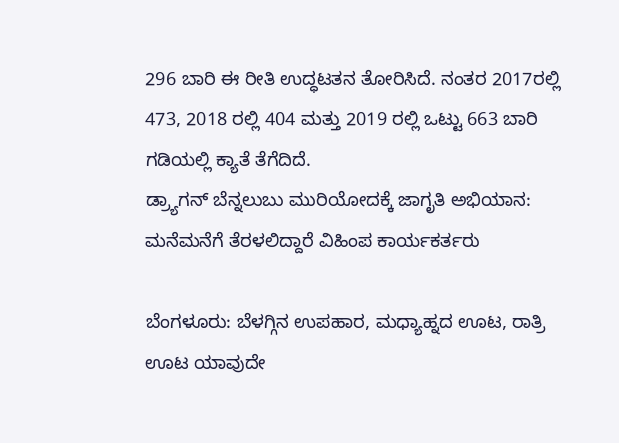296 ಬಾರಿ ಈ ರೀತಿ ಉದ್ಧಟತನ ತೋರಿಸಿದೆ. ನಂತರ 2017ರಲ್ಲಿ 473, 2018 ರಲ್ಲಿ 404 ಮತ್ತು 2019 ರಲ್ಲಿ ಒಟ್ಟು 663 ಬಾರಿ ಗಡಿಯಲ್ಲಿ ಕ್ಯಾತೆ ತೆಗೆದಿದೆ.
ಡ್ರ್ಯಾಗನ್ ಬೆನ್ನಲುಬು ಮುರಿಯೋದಕ್ಕೆ ಜಾಗೃತಿ ಅಭಿಯಾನ: ಮನೆಮನೆಗೆ ತೆರಳಲಿದ್ದಾರೆ ವಿಹಿಂಪ ಕಾರ್ಯಕರ್ತರು

ಬೆಂಗಳೂರು: ಬೆಳಗ್ಗಿನ ಉಪಹಾರ, ಮಧ್ಯಾಹ್ನದ ಊಟ, ರಾತ್ರಿ ಊಟ ಯಾವುದೇ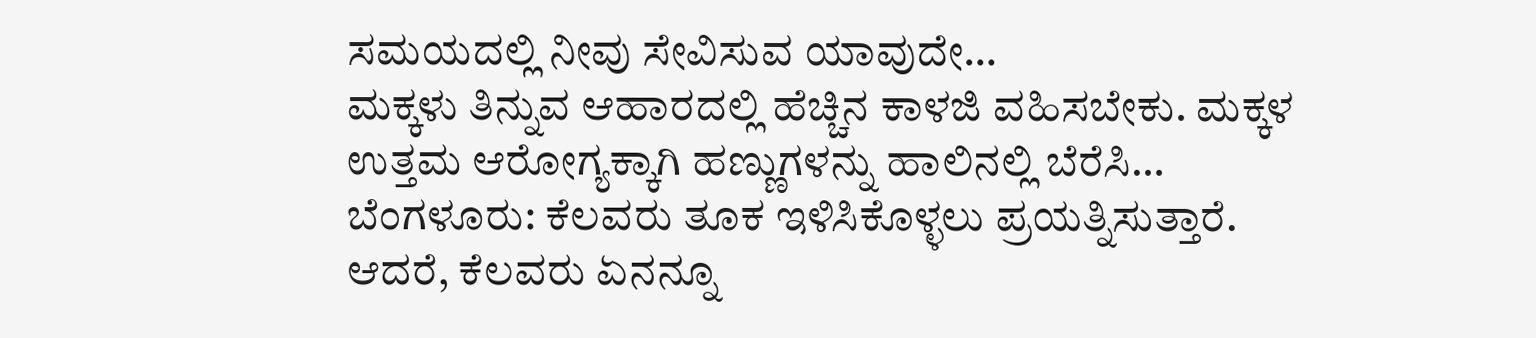ಸಮಯದಲ್ಲಿ ನೀವು ಸೇವಿಸುವ ಯಾವುದೇ…
ಮಕ್ಕಳು ತಿನ್ನುವ ಆಹಾರದಲ್ಲಿ ಹೆಚ್ಚಿನ ಕಾಳಜಿ ವಹಿಸಬೇಕು. ಮಕ್ಕಳ ಉತ್ತಮ ಆರೋಗ್ಯಕ್ಕಾಗಿ ಹಣ್ಣುಗಳನ್ನು ಹಾಲಿನಲ್ಲಿ ಬೆರೆಸಿ…
ಬೆಂಗಳೂರು: ಕೆಲವರು ತೂಕ ಇಳಿಸಿಕೊಳ್ಳಲು ಪ್ರಯತ್ನಿಸುತ್ತಾರೆ. ಆದರೆ, ಕೆಲವರು ಏನನ್ನೂ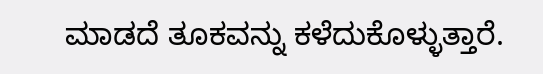ಮಾಡದೆ ತೂಕವನ್ನು ಕಳೆದುಕೊಳ್ಳುತ್ತಾರೆ.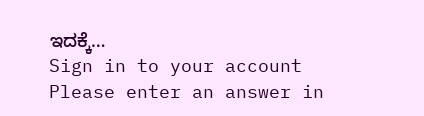ಇದಕ್ಕೆ…
Sign in to your account
Please enter an answer in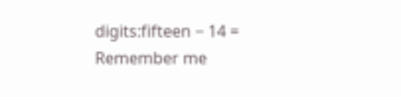digits:fifteen − 14 =
Remember me